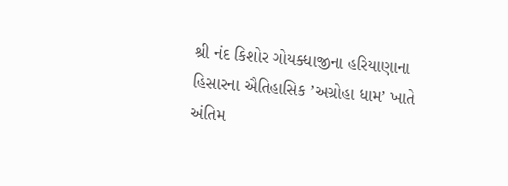શ્રી નંદ કિશોર ગોયક્ધાજીના હરિયાણાના હિસારના ઐતિહાસિક ’અગ્રોહા ધામ’ ખાતે અંતિમ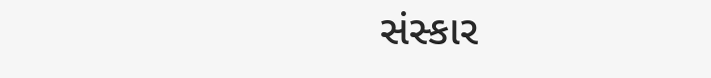સંસ્કાર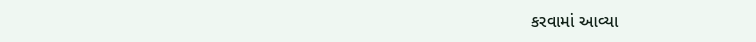કરવામાં આવ્યા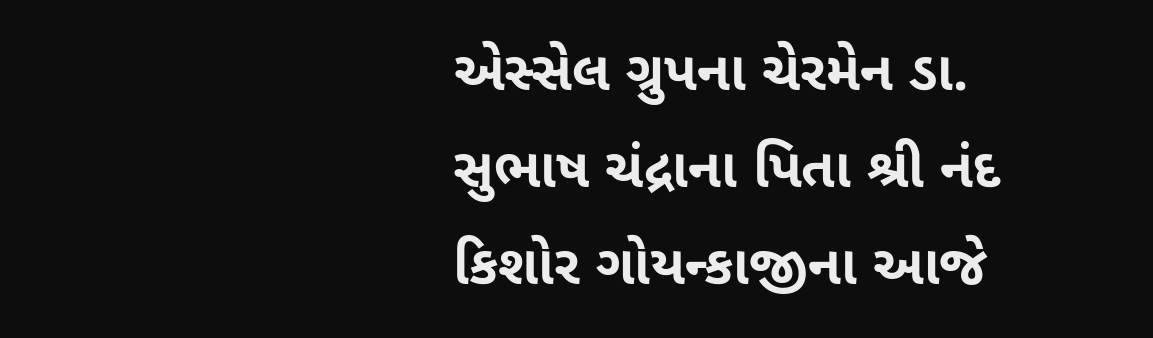એસ્સેલ ગ્રુપના ચેરમેન ડા. સુભાષ ચંદ્રાના પિતા શ્રી નંદ કિશોર ગોયન્કાજીના આજે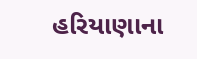હરિયાણાના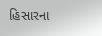હિસારના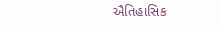ઐતિહાસિક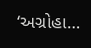‘અગ્રોહા…